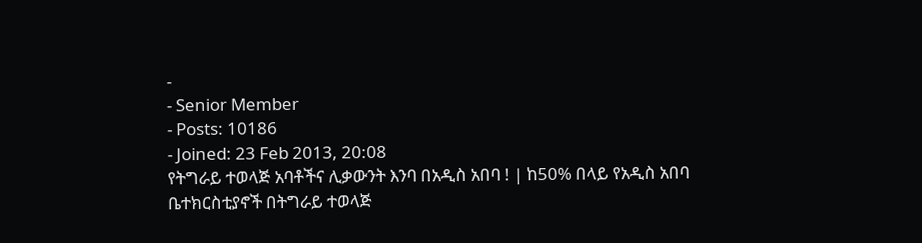-
- Senior Member
- Posts: 10186
- Joined: 23 Feb 2013, 20:08
የትግራይ ተወላጅ አባቶችና ሊቃውንት እንባ በአዲስ አበባ ! | ከ50% በላይ የአዲስ አበባ ቤተክርስቲያኖች በትግራይ ተወላጅ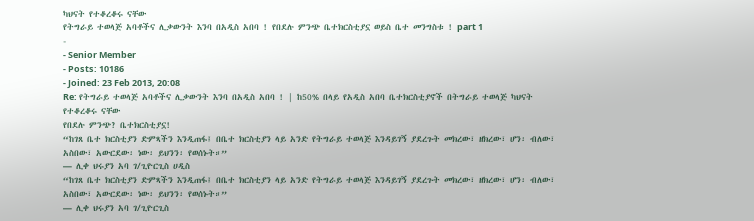ካህናት የተቆረቆሩ ናቸው
የትግራይ ተወላጅ አባቶችና ሊቃውንት እንባ በአዲስ አበባ ! የበደሉ ምንጭ ቤተክርስቲያኗ ወይስ ቤተ መንግስቱ ! part 1
-
- Senior Member
- Posts: 10186
- Joined: 23 Feb 2013, 20:08
Re: የትግራይ ተወላጅ አባቶችና ሊቃውንት እንባ በአዲስ አበባ ! | ከ50% በላይ የአዲስ አበባ ቤተክርስቲያኖች በትግራይ ተወላጅ ካህናት የተቆረቆሩ ናቸው
የበደሉ ምንጭ? ቤተክርስቲያኗ!
“ከገጸ ቤተ ክርስቲያን ድምጻችን እንዲጠፋ፤ በቤተ ክርስቲያን ላይ አንድ የትግራይ ተወላጅ እንዳይገኝ ያደረጉት መክረው፣ ዘክረው፣ ሆን፡ ብለው፣ አስበው፣ አውርደው፡ ነው፡ ይህንን፡ የወሰኑት።”
― ሊቀ ህሩያን አባ ገ/ጊዮርጊስ ሀዲስ
“ከገጸ ቤተ ክርስቲያን ድምጻችን እንዲጠፋ፤ በቤተ ክርስቲያን ላይ አንድ የትግራይ ተወላጅ እንዳይገኝ ያደረጉት መክረው፣ ዘክረው፣ ሆን፡ ብለው፣ አስበው፣ አውርደው፡ ነው፡ ይህንን፡ የወሰኑት።”
― ሊቀ ህሩያን አባ ገ/ጊዮርጊስ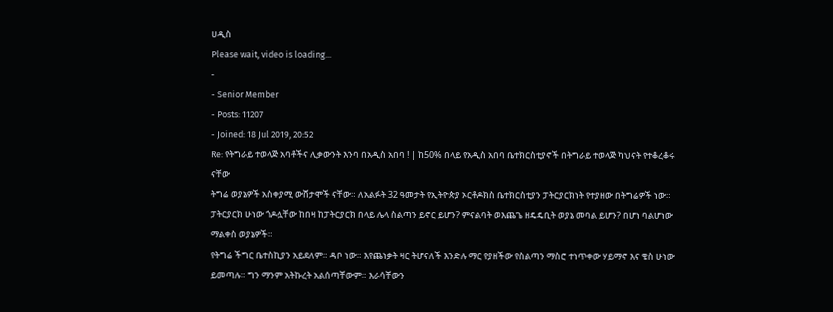ሀዲስ
Please wait, video is loading...
-
- Senior Member
- Posts: 11207
- Joined: 18 Jul 2019, 20:52
Re: የትግራይ ተወላጅ አባቶችና ሊቃውንት እንባ በአዲስ አበባ ! | ከ50% በላይ የአዲስ አበባ ቤተክርስቲያኖች በትግራይ ተወላጅ ካህናት የተቆረቆሩ ናቸው
ትግሬ ወያኔዎች አስቀያሚ ውሸታሞች ናቸው። ለአልፉት 32 ዓመታት የኢትዮጵያ ኦርቶዶክስ ቤተክርስቲያን ፓትርያርክነት የተያዘው በትግሬዎች ነው። ፓትርያርክ ሁነው ጎዶሏቸው ከበዛ ከፓትርያርክ በላይ ሌላ ስልጣን ይኖር ይሆን? ምናልባት ወእጨጌ ዘዴዴቢት ወያኔ መባል ይሆን? በሆነ ባልሆነው ማልቀስ ወያኔዎች።
የትግሬ ችግር ቤተስኪያን አይደለም። ዳቦ ነው። እየጨነቃት ዛር ትሆናለች እንድሉ ማር የያዘችው የስልጣን ማስሮ ተነጥቀው ሃይማኖ እና ቄስ ሁነው ይመጣሉ። ግን ማንም አትኩረት አልሰጣቸውም። እራሳቸውን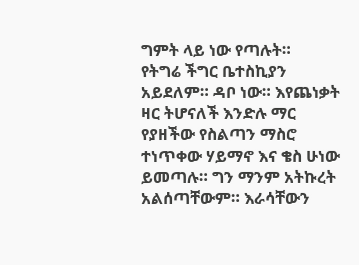ግምት ላይ ነው የጣሉት።
የትግሬ ችግር ቤተስኪያን አይደለም። ዳቦ ነው። እየጨነቃት ዛር ትሆናለች እንድሉ ማር የያዘችው የስልጣን ማስሮ ተነጥቀው ሃይማኖ እና ቄስ ሁነው ይመጣሉ። ግን ማንም አትኩረት አልሰጣቸውም። እራሳቸውን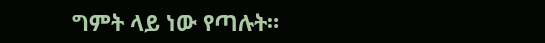ግምት ላይ ነው የጣሉት።